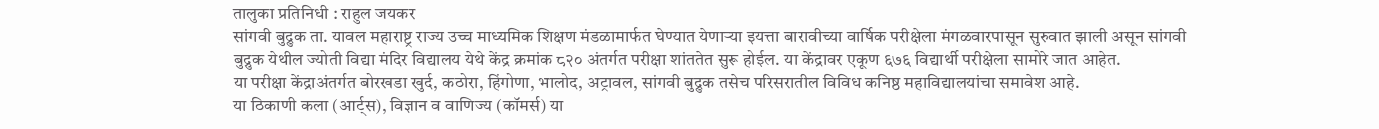तालुका प्रतिनिधी : राहुल जयकर
सांगवी बुद्रुक ता. यावल महाराष्ट्र राज्य उच्च माध्यमिक शिक्षण मंडळामार्फत घेण्यात येणाऱ्या इयत्ता बारावीच्या वार्षिक परीक्षेला मंगळवारपासून सुरुवात झाली असून सांगवी बुद्रुक येथील ज्योती विद्या मंदिर विद्यालय येथे केंद्र क्रमांक ८२० अंतर्गत परीक्षा शांततेत सुरू होईल. या केंद्रावर एकूण ६७६ विद्यार्थी परीक्षेला सामोरे जात आहेत.
या परीक्षा केंद्राअंतर्गत बोरखडा खुर्द, कठोरा, हिंगोणा, भालोद, अट्रावल, सांगवी बुद्रुक तसेच परिसरातील विविध कनिष्ठ महाविद्यालयांचा समावेश आहे.
या ठिकाणी कला (आर्ट्स), विज्ञान व वाणिज्य (कॉमर्स) या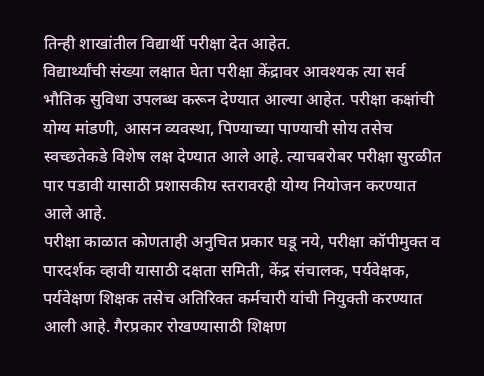तिन्ही शाखांतील विद्यार्थी परीक्षा देत आहेत.
विद्यार्थ्यांची संख्या लक्षात घेता परीक्षा केंद्रावर आवश्यक त्या सर्व भौतिक सुविधा उपलब्ध करून देण्यात आल्या आहेत. परीक्षा कक्षांची योग्य मांडणी, आसन व्यवस्था, पिण्याच्या पाण्याची सोय तसेच स्वच्छतेकडे विशेष लक्ष देण्यात आले आहे. त्याचबरोबर परीक्षा सुरळीत पार पडावी यासाठी प्रशासकीय स्तरावरही योग्य नियोजन करण्यात आले आहे.
परीक्षा काळात कोणताही अनुचित प्रकार घडू नये, परीक्षा कॉपीमुक्त व पारदर्शक व्हावी यासाठी दक्षता समिती, केंद्र संचालक, पर्यवेक्षक, पर्यवेक्षण शिक्षक तसेच अतिरिक्त कर्मचारी यांची नियुक्ती करण्यात आली आहे. गैरप्रकार रोखण्यासाठी शिक्षण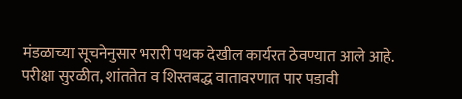मंडळाच्या सूचनेनुसार भरारी पथक देखील कार्यरत ठेवण्यात आले आहे.
परीक्षा सुरळीत, शांततेत व शिस्तबद्ध वातावरणात पार पडावी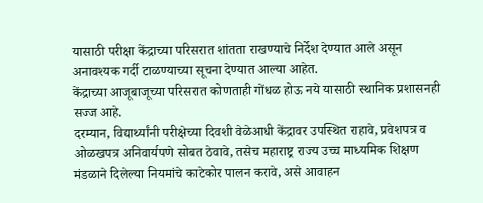यासाठी परीक्षा केंद्राच्या परिसरात शांतता राखण्याचे निर्देश देण्यात आले असून अनावश्यक गर्दी टाळण्याच्या सूचना देण्यात आल्या आहेत.
केंद्राच्या आजूबाजूच्या परिसरात कोणताही गोंधळ होऊ नये यासाठी स्थानिक प्रशासनही सज्ज आहे.
दरम्यान, विद्यार्थ्यांनी परीक्षेच्या दिवशी वेळेआधी केंद्रावर उपस्थित राहावे, प्रवेशपत्र व ओळखपत्र अनिवार्यपणे सोबत ठेवावे, तसेच महाराष्ट्र राज्य उच्च माध्यमिक शिक्षण मंडळाने दिलेल्या नियमांचे काटेकोर पालन करावे, असे आवाहन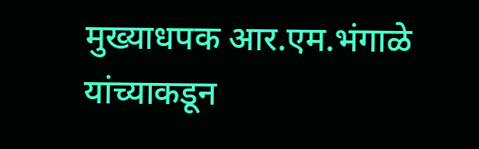मुख्याधपक आर.एम.भंगाळे यांच्याकडून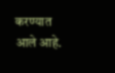करण्यात आले आहे.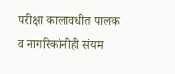परीक्षा कालावधीत पालक व नागरिकांनीही संयम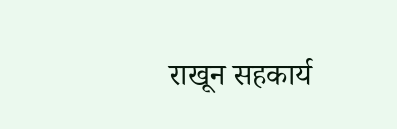राखून सहकार्य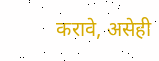करावे, असेही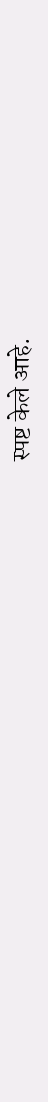स्पष्ट केले आहे.